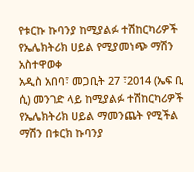የቱርኩ ኩባንያ ከሚያልፉ ተሽከርካሪዎች የኤሌክትሪክ ሀይል የሚያመነጭ ማሽን አስተዋወቀ
አዲስ አበባ፣ መጋቢት 27 ፣2014 (ኤፍ ቢ ሲ) መንገድ ላይ ከሚያልፉ ተሽከርካሪዎች የኤሌክትሪክ ሀይል ማመንጨት የሚችል ማሽን በቱርክ ኩባንያ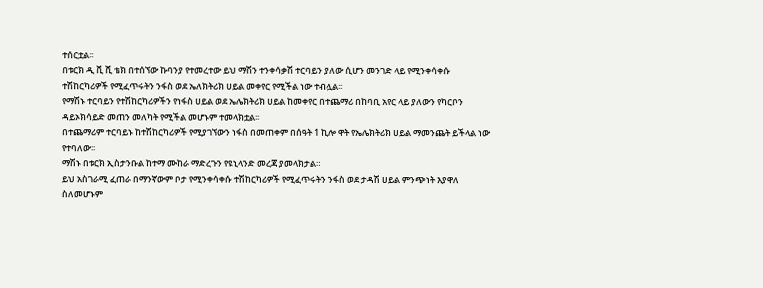ተሰርቷል፡፡
በቱርክ ዲ ቪ ሺ ቴክ በተሰኘው ኩባንያ የተመረተው ይህ ማሽን ተንቀሳቃሽ ተርባይን ያለው ሲሆን መንገድ ላይ የሚንቀሳቀሱ ተሽከርካሪዎች የሚፈጥሩትን ንፋስ ወደ ኤለክትሪክ ሀይል መቀየር የሚችል ነው ተብሏል፡፡
የማሽኑ ተርባይን የተሽከርካሪዎችን የነፋስ ሀይል ወደ ኤሌክትሪክ ሀይል ከመቀየር በተጨማሪ በከባቢ አየር ላይ ያለውን የካርቦን ዳይኦክሳይድ መጠን መለካት የሚችል መሆኑም ተመላክቷል፡፡
በተጨማሪም ተርባይኑ ከተሽከርካሪዎች የሚያገኘውን ነፋስ በመጠቀም በሰዓት 1 ኪሎ ዋት የኤሌክትሪክ ሀይል ማመንጨት ይችላል ነው የተባለው፡፡
ማሽኑ በቱርክ ኢስታንቡል ከተማ ሙከራ ማድረጉን የዩኒላንድ መረጃ ያመላክታል።
ይህ አስገራሚ ፈጠራ በማንኛውም ቦታ የሚንቀሳቀሱ ተሽከርካሪዎች የሚፈጥሩትን ንፋስ ወደ ታዳሽ ሀይል ምንጭነት እያዋለ ስለመሆኑም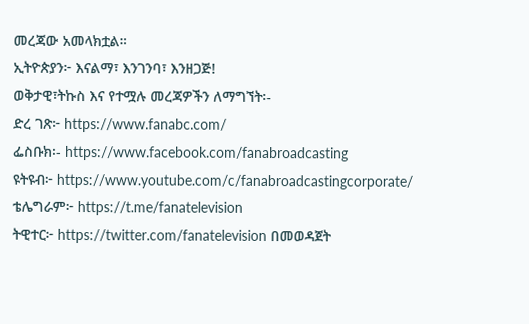መረጃው አመላክቷል።
ኢትዮጵያን፦ እናልማ፣ እንገንባ፣ እንዘጋጅ!
ወቅታዊ፣ትኩስ እና የተሟሉ መረጃዎችን ለማግኘት፡-
ድረ ገጽ፦ https://www.fanabc.com/
ፌስቡክ፡- https://www.facebook.com/fanabroadcasting
ዩትዩብ፦ https://www.youtube.com/c/fanabroadcastingcorporate/
ቴሌግራም፦ https://t.me/fanatelevision
ትዊተር፦ https://twitter.com/fanatelevision በመወዳጀት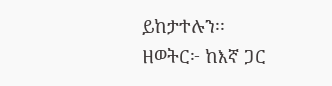ይከታተሉን፡፡
ዘወትር፦ ከእኛ ጋር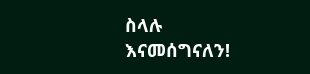ስላሉ እናመሰግናለን!